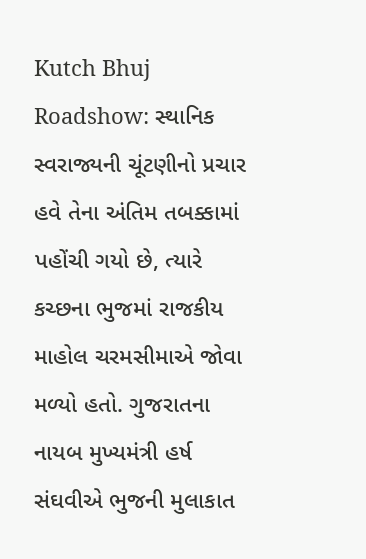Kutch Bhuj Roadshow: સ્થાનિક સ્વરાજ્યની ચૂંટણીનો પ્રચાર હવે તેના અંતિમ તબક્કામાં પહોંચી ગયો છે, ત્યારે કચ્છના ભુજમાં રાજકીય માહોલ ચરમસીમાએ જોવા મળ્યો હતો. ગુજરાતના નાયબ મુખ્યમંત્રી હર્ષ સંઘવીએ ભુજની મુલાકાત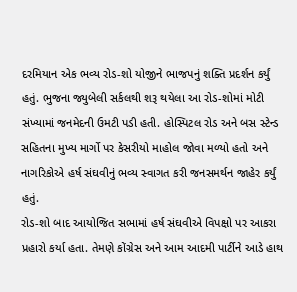દરમિયાન એક ભવ્ય રોડ-શો યોજીને ભાજપનું શક્તિ પ્રદર્શન કર્યું હતું. ભુજના જ્યુબેલી સર્કલથી શરૂ થયેલા આ રોડ-શોમાં મોટી સંખ્યામાં જનમેદની ઉમટી પડી હતી. હોસ્પિટલ રોડ અને બસ સ્ટેન્ડ સહિતના મુખ્ય માર્ગો પર કેસરીયો માહોલ જોવા મળ્યો હતો અને નાગરિકોએ હર્ષ સંઘવીનું ભવ્ય સ્વાગત કરી જનસમર્થન જાહેર કર્યું હતું.
રોડ-શો બાદ આયોજિત સભામાં હર્ષ સંઘવીએ વિપક્ષો પર આકરા પ્રહારો કર્યા હતા. તેમણે કોંગ્રેસ અને આમ આદમી પાર્ટીને આડે હાથ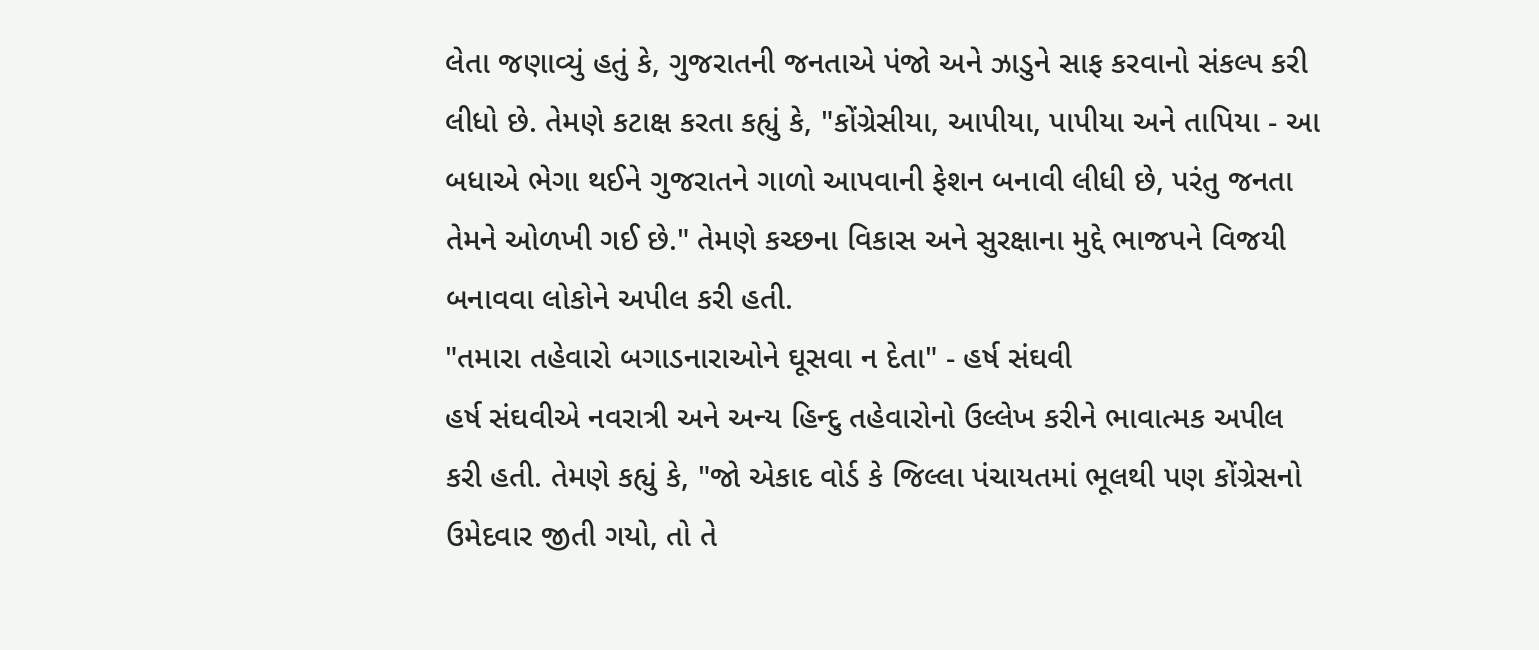લેતા જણાવ્યું હતું કે, ગુજરાતની જનતાએ પંજો અને ઝાડુને સાફ કરવાનો સંકલ્પ કરી લીધો છે. તેમણે કટાક્ષ કરતા કહ્યું કે, "કોંગ્રેસીયા, આપીયા, પાપીયા અને તાપિયા - આ બધાએ ભેગા થઈને ગુજરાતને ગાળો આપવાની ફેશન બનાવી લીધી છે, પરંતુ જનતા તેમને ઓળખી ગઈ છે." તેમણે કચ્છના વિકાસ અને સુરક્ષાના મુદ્દે ભાજપને વિજયી બનાવવા લોકોને અપીલ કરી હતી.
"તમારા તહેવારો બગાડનારાઓને ઘૂસવા ન દેતા" - હર્ષ સંઘવી
હર્ષ સંઘવીએ નવરાત્રી અને અન્ય હિન્દુ તહેવારોનો ઉલ્લેખ કરીને ભાવાત્મક અપીલ કરી હતી. તેમણે કહ્યું કે, "જો એકાદ વોર્ડ કે જિલ્લા પંચાયતમાં ભૂલથી પણ કોંગ્રેસનો ઉમેદવાર જીતી ગયો, તો તે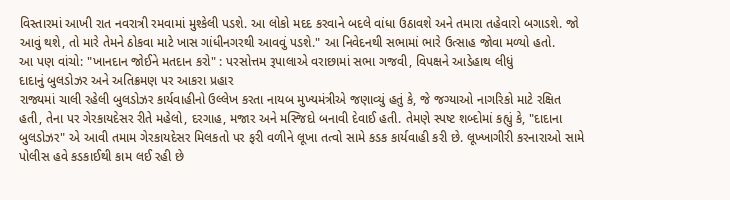વિસ્તારમાં આખી રાત નવરાત્રી રમવામાં મુશ્કેલી પડશે. આ લોકો મદદ કરવાને બદલે વાંધા ઉઠાવશે અને તમારા તહેવારો બગાડશે. જો આવું થશે, તો મારે તેમને ઠોકવા માટે ખાસ ગાંધીનગરથી આવવું પડશે." આ નિવેદનથી સભામાં ભારે ઉત્સાહ જોવા મળ્યો હતો.
આ પણ વાંચો: "ખાનદાન જોઈને મતદાન કરો" : પરસોત્તમ રૂપાલાએ વરાછામાં સભા ગજવી, વિપક્ષને આડેહાથ લીધું
દાદાનું બુલડોઝર અને અતિક્રમણ પર આકરા પ્રહાર
રાજ્યમાં ચાલી રહેલી બુલડોઝર કાર્યવાહીનો ઉલ્લેખ કરતા નાયબ મુખ્યમંત્રીએ જણાવ્યું હતું કે, જે જગ્યાઓ નાગરિકો માટે રક્ષિત હતી, તેના પર ગેરકાયદેસર રીતે મહેલો, દરગાહ, મજાર અને મસ્જિદો બનાવી દેવાઈ હતી. તેમણે સ્પષ્ટ શબ્દોમાં કહ્યું કે, "દાદાના બુલડોઝર" એ આવી તમામ ગેરકાયદેસર મિલકતો પર ફરી વળીને લૂખા તત્વો સામે કડક કાર્યવાહી કરી છે. લૂખ્ખાગીરી કરનારાઓ સામે પોલીસ હવે કડકાઈથી કામ લઈ રહી છે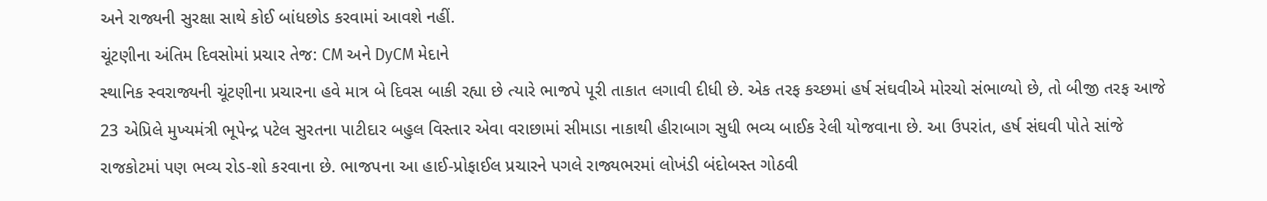અને રાજ્યની સુરક્ષા સાથે કોઈ બાંધછોડ કરવામાં આવશે નહીં.
ચૂંટણીના અંતિમ દિવસોમાં પ્રચાર તેજ: CM અને DyCM મેદાને
સ્થાનિક સ્વરાજ્યની ચૂંટણીના પ્રચારના હવે માત્ર બે દિવસ બાકી રહ્યા છે ત્યારે ભાજપે પૂરી તાકાત લગાવી દીધી છે. એક તરફ કચ્છમાં હર્ષ સંઘવીએ મોરચો સંભાળ્યો છે, તો બીજી તરફ આજે 23 એપ્રિલે મુખ્યમંત્રી ભૂપેન્દ્ર પટેલ સુરતના પાટીદાર બહુલ વિસ્તાર એવા વરાછામાં સીમાડા નાકાથી હીરાબાગ સુધી ભવ્ય બાઈક રેલી યોજવાના છે. આ ઉપરાંત, હર્ષ સંઘવી પોતે સાંજે રાજકોટમાં પણ ભવ્ય રોડ-શો કરવાના છે. ભાજપના આ હાઈ-પ્રોફાઈલ પ્રચારને પગલે રાજ્યભરમાં લોખંડી બંદોબસ્ત ગોઠવી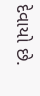દેવાયો છે.